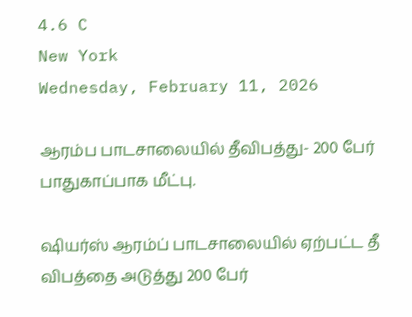4.6 C
New York
Wednesday, February 11, 2026

ஆரம்ப பாடசாலையில் தீவிபத்து- 200 பேர் பாதுகாப்பாக மீட்பு.

ஷியர்ஸ் ஆரம்ப் பாடசாலையில் ஏற்பட்ட தீ விபத்தை அடுத்து 200 பேர்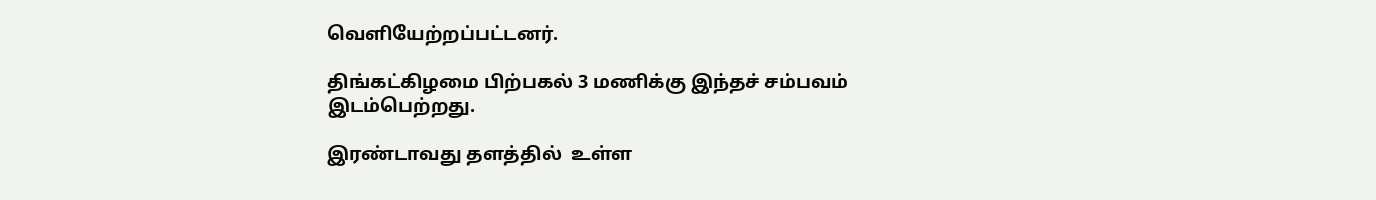வெளியேற்றப்பட்டனர்.

திங்கட்கிழமை பிற்பகல் 3 மணிக்கு இந்தச் சம்பவம் இடம்பெற்றது.

இரண்டாவது தளத்தில்  உள்ள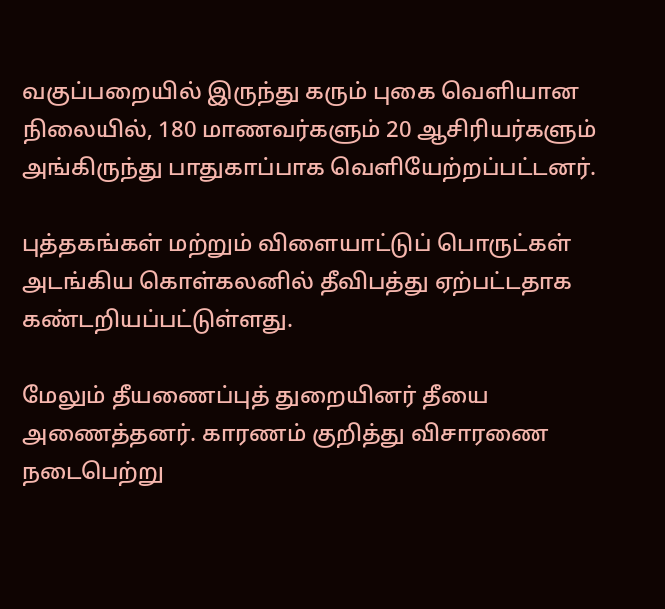வகுப்பறையில் இருந்து கரும் புகை வெளியான நிலையில், 180 மாணவர்களும் 20 ஆசிரியர்களும் அங்கிருந்து பாதுகாப்பாக வெளியேற்றப்பட்டனர்.

புத்தகங்கள் மற்றும் விளையாட்டுப் பொருட்கள் அடங்கிய கொள்கலனில் தீவிபத்து ஏற்பட்டதாக கண்டறியப்பட்டுள்ளது.

மேலும் தீயணைப்புத் துறையினர் தீயை அணைத்தனர். காரணம் குறித்து விசாரணை நடைபெற்று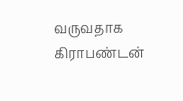வருவதாக கிராபண்டன்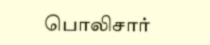பொலிசார்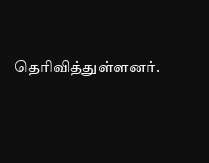தெரிவித்துள்ளனர்.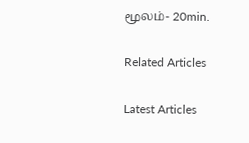மூலம்- 20min.

Related Articles

Latest Articles